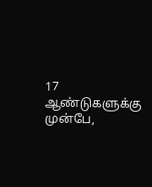17 ஆண்டுகளுக்கு முன்பே,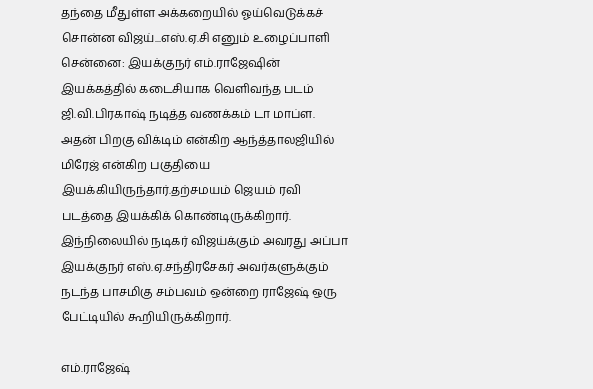தந்தை மீதுள்ள அக்கறையில் ஓய்வெடுக்கச் சொன்ன விஜய்...எஸ்.ஏ.சி எனும் உழைப்பாளி
சென்னை: இயக்குநர் எம்.ராஜேஷின் இயக்கத்தில் கடைசியாக வெளிவந்த படம் ஜி.வி.பிரகாஷ் நடித்த வணக்கம் டா மாப்ள.
அதன் பிறகு விக்டிம் என்கிற ஆந்த்தாலஜியில் மிரேஜ் என்கிற பகுதியை இயக்கியிருந்தார்.தற்சமயம் ஜெயம் ரவி படத்தை இயக்கிக் கொண்டிருக்கிறார்.
இந்நிலையில் நடிகர் விஜய்க்கும் அவரது அப்பா இயக்குநர் எஸ்.ஏ.சந்திரசேகர் அவர்களுக்கும் நடந்த பாசமிகு சம்பவம் ஒன்றை ராஜேஷ் ஒரு பேட்டியில் கூறியிருக்கிறார்.

எம்.ராஜேஷ்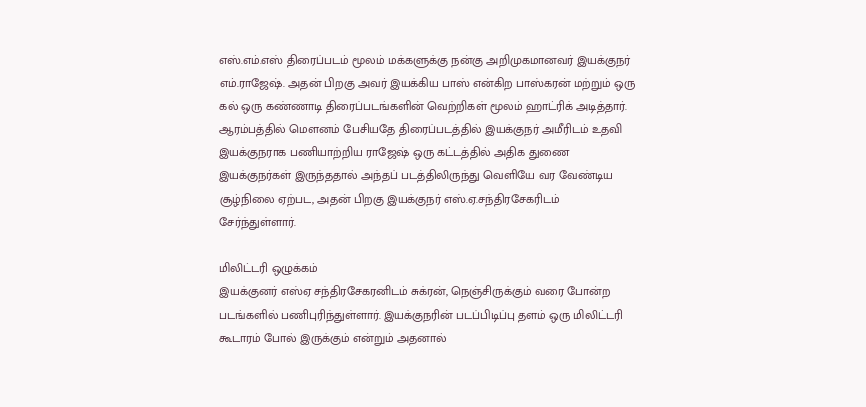எஸ்.எம்.எஸ் திரைப்படம் மூலம் மக்களுக்கு நன்கு அறிமுகமானவர் இயக்குநர் எம்.ராஜேஷ். அதன் பிறகு அவர் இயக்கிய பாஸ் என்கிற பாஸ்கரன் மற்றும் ஒரு கல் ஒரு கண்ணாடி திரைப்படங்களின் வெற்றிகள் மூலம் ஹாட்ரிக் அடித்தார். ஆரம்பத்தில் மௌனம் பேசியதே திரைப்படத்தில் இயக்குநர் அமீரிடம் உதவி இயக்குநராக பணியாற்றிய ராஜேஷ் ஒரு கட்டத்தில் அதிக துணை இயக்குநர்கள் இருந்ததால் அந்தப் படத்திலிருந்து வெளியே வர வேண்டிய சூழ்நிலை ஏற்பட, அதன் பிறகு இயக்குநர் எஸ்.ஏ.சந்திரசேகரிடம் சேர்ந்துள்ளார்.

மிலிட்டரி ஒழுக்கம்
இயக்குனர் எஸ்ஏ சந்திரசேகரனிடம் சுக்ரன், நெஞ்சிருக்கும் வரை போன்ற படங்களில் பணிபுரிந்துள்ளார். இயக்குநரின் படப்பிடிப்பு தளம் ஒரு மிலிட்டரி கூடாரம் போல் இருக்கும் என்றும் அதனால்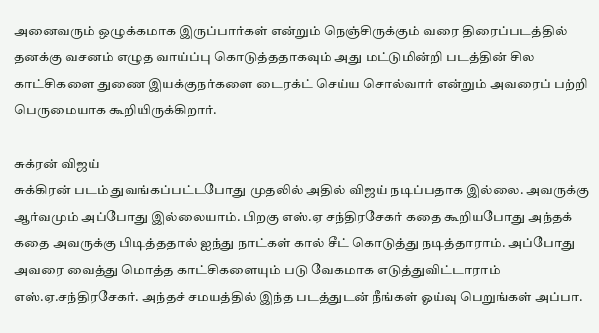அனைவரும் ஒழுக்கமாக இருப்பார்கள் என்றும் நெஞ்சிருக்கும் வரை திரைப்படத்தில் தனக்கு வசனம் எழுத வாய்ப்பு கொடுத்ததாகவும் அது மட்டுமின்றி படத்தின் சில காட்சிகளை துணை இயக்குநர்களை டைரக்ட் செய்ய சொல்வார் என்றும் அவரைப் பற்றி பெருமையாக கூறியிருக்கிறார்.

சுக்ரன் விஜய்
சுக்கிரன் படம் துவங்கப்பட்டபோது முதலில் அதில் விஜய் நடிப்பதாக இல்லை. அவருக்கு ஆர்வமும் அப்போது இல்லையாம். பிறகு எஸ்.ஏ சந்திரசேகர் கதை கூறியபோது அந்தக் கதை அவருக்கு பிடித்ததால் ஐந்து நாட்கள் கால் சீட் கொடுத்து நடித்தாராம். அப்போது அவரை வைத்து மொத்த காட்சிகளையும் படு வேகமாக எடுத்துவிட்டாராம் எஸ்.ஏ.சந்திரசேகர். அந்தச் சமயத்தில் இந்த படத்துடன் நீங்கள் ஓய்வு பெறுங்கள் அப்பா.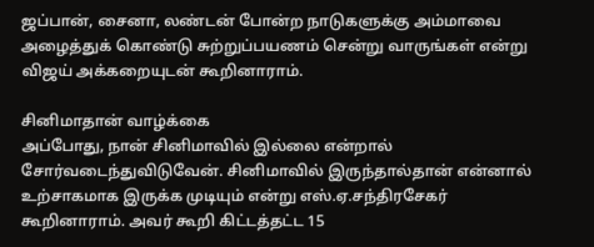ஜப்பான், சைனா, லண்டன் போன்ற நாடுகளுக்கு அம்மாவை அழைத்துக் கொண்டு சுற்றுப்பயணம் சென்று வாருங்கள் என்று விஜய் அக்கறையுடன் கூறினாராம்.

சினிமாதான் வாழ்க்கை
அப்போது, நான் சினிமாவில் இல்லை என்றால் சோர்வடைந்துவிடுவேன். சினிமாவில் இருந்தால்தான் என்னால் உற்சாகமாக இருக்க முடியும் என்று எஸ்.ஏ.சந்திரசேகர் கூறினாராம். அவர் கூறி கிட்டத்தட்ட 15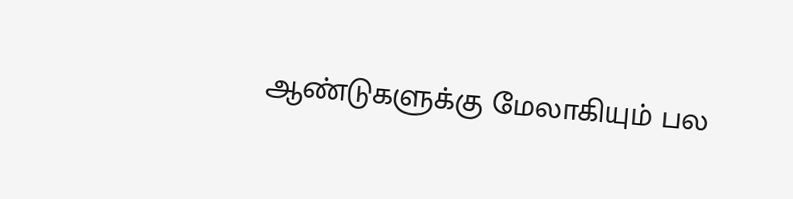ஆண்டுகளுக்கு மேலாகியும் பல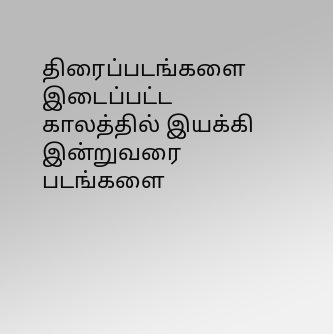திரைப்படங்களை இடைப்பட்ட காலத்தில் இயக்கி இன்றுவரை படங்களை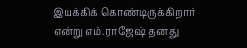இயக்கிக் கொண்டிருக்கிறார் என்று எம்.ராஜேஷ் தனது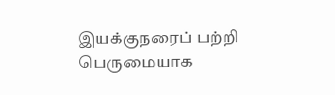இயக்குநரைப் பற்றி பெருமையாக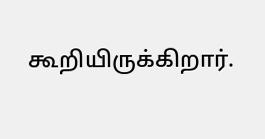கூறியிருக்கிறார்.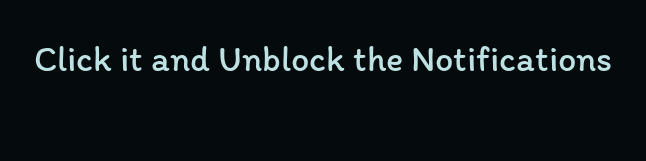Click it and Unblock the Notifications